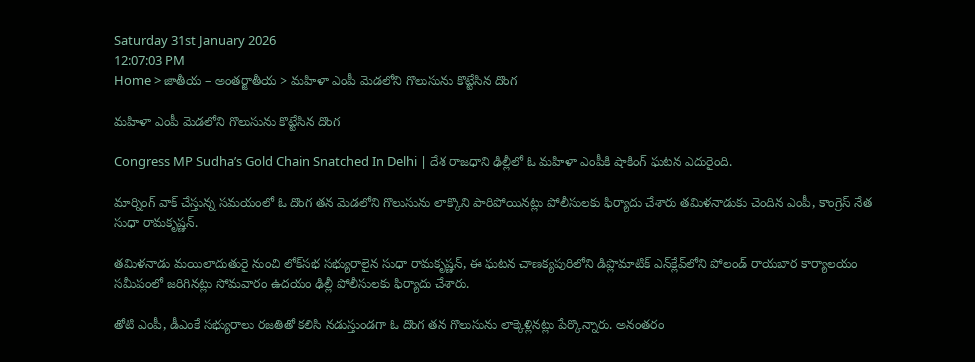Saturday 31st January 2026
12:07:03 PM
Home > జాతీయ – అంతర్జాతీయ > మహిళా ఎంపీ మెడలోని గొలుసును కొట్టేసిన దొంగ

మహిళా ఎంపీ మెడలోని గొలుసును కొట్టేసిన దొంగ

Congress MP Sudha’s Gold Chain Snatched In Delhi | దేశ రాజధాని ఢిల్లీలో ఓ మహిళా ఎంపీకి షాకింగ్ ఘటన ఎదురైంది.

మార్నింగ్ వాక్ చేస్తున్న సమయంలో ఓ దొంగ తన మెడలోని గొలుసును లాక్కొని పారిపోయినట్లు పోలీసులకు ఫిర్యాదు చేశారు తమిళనాడుకు చెందిన ఎంపీ, కాంగ్రెస్ నేత సుధా రామకృష్ణన్.

తమిళనాడు మయిలాదుతురై నుంచి లోక్‌సభ సభ్యురాలైన సుధా రామకృష్ణన్, ఈ ఘటన చాణక్యపురిలోని డిప్లొమాటిక్ ఎన్‌క్లేవ్‌లోని పోలండ్ రాయబార కార్యాలయం సమీపంలో జరిగినట్లు సోమవారం ఉదయం ఢిల్లీ పోలీసులకు ఫిర్యాదు చేశారు.

తోటి ఎంపీ, డీఎంకే సభ్యురాలు రజతితో కలిసి నడుస్తుండగా ఓ దొంగ తన గొలుసును లాక్కెళ్లినట్లు పేర్కొన్నారు. అనంతరం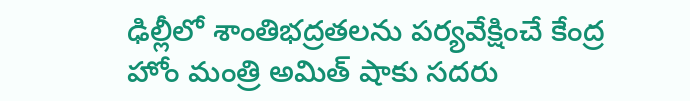ఢిల్లీలో శాంతిభద్రతలను పర్యవేక్షించే కేంద్ర హోం మంత్రి అమిత్ షాకు సదరు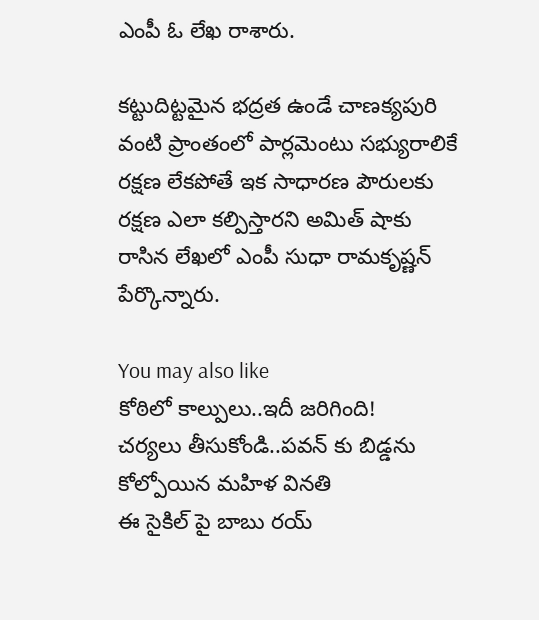ఎంపీ ఓ లేఖ రాశారు.

కట్టుదిట్టమైన భద్రత ఉండే చాణక్యపురి వంటి ప్రాంతంలో పార్లమెంటు సభ్యురాలికే రక్షణ లేకపోతే ఇక సాధారణ పౌరులకు రక్షణ ఎలా కల్పిస్తారని అమిత్ షాకు రాసిన లేఖలో ఎంపీ సుధా రామకృష్ణన్ పేర్కొన్నారు.

You may also like
కోఠిలో కాల్పులు..ఇదీ జరిగింది!
చర్యలు తీసుకోండి..పవన్ కు బిడ్డను కోల్పోయిన మహిళ వినతి
ఈ సైకిల్ పై బాబు రయ్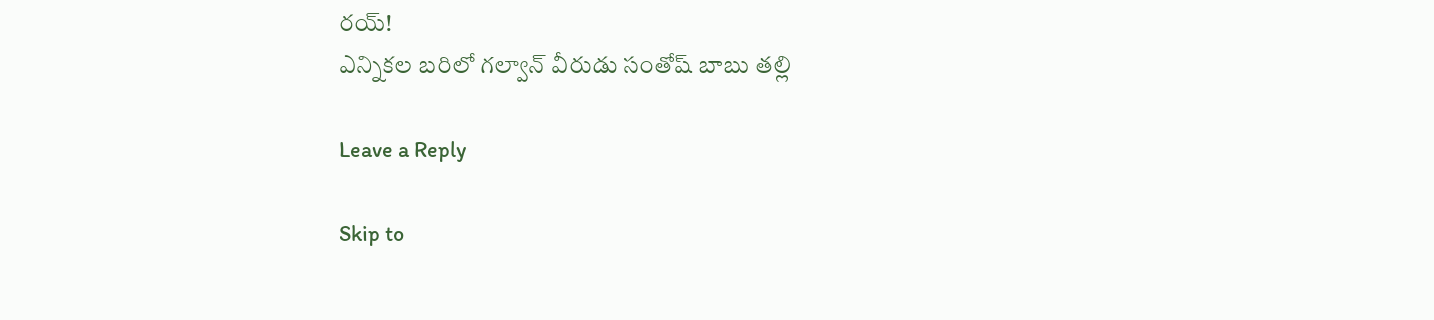రయ్!
ఎన్నికల బరిలో గల్వాన్ వీరుడు సంతోష్ బాబు తల్లి

Leave a Reply

Skip to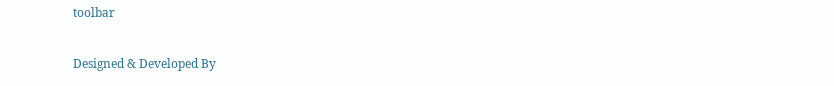toolbar

Designed & Developed By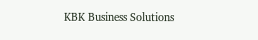KBK Business Solutions